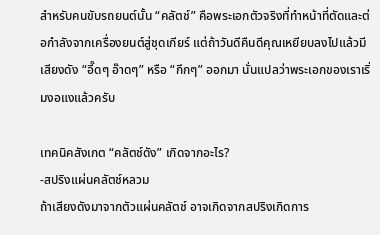สำหรับคนขับรถยนต์นั้น “คลัตช์” คือพระเอกตัวจริงที่ทำหน้าที่ตัดและต่อกำลังจากเครื่องยนต์สู่ชุดเกียร์ แต่ถ้าวันดีคืนดีคุณเหยียบลงไปแล้วมีเสียงดัง “อี๊ดๆ อ๊าดๆ” หรือ “กึกๆ” ออกมา นั่นแปลว่าพระเอกของเราเริ่มงอแงแล้วครับ

เทคนิคสังเกต “คลัตช์ดัง” เกิดจากอะไร?
-สปริงแผ่นคลัตช์หลวม
ถ้าเสียงดังมาจากตัวแผ่นคลัตช์ อาจเกิดจากสปริงเกิดการ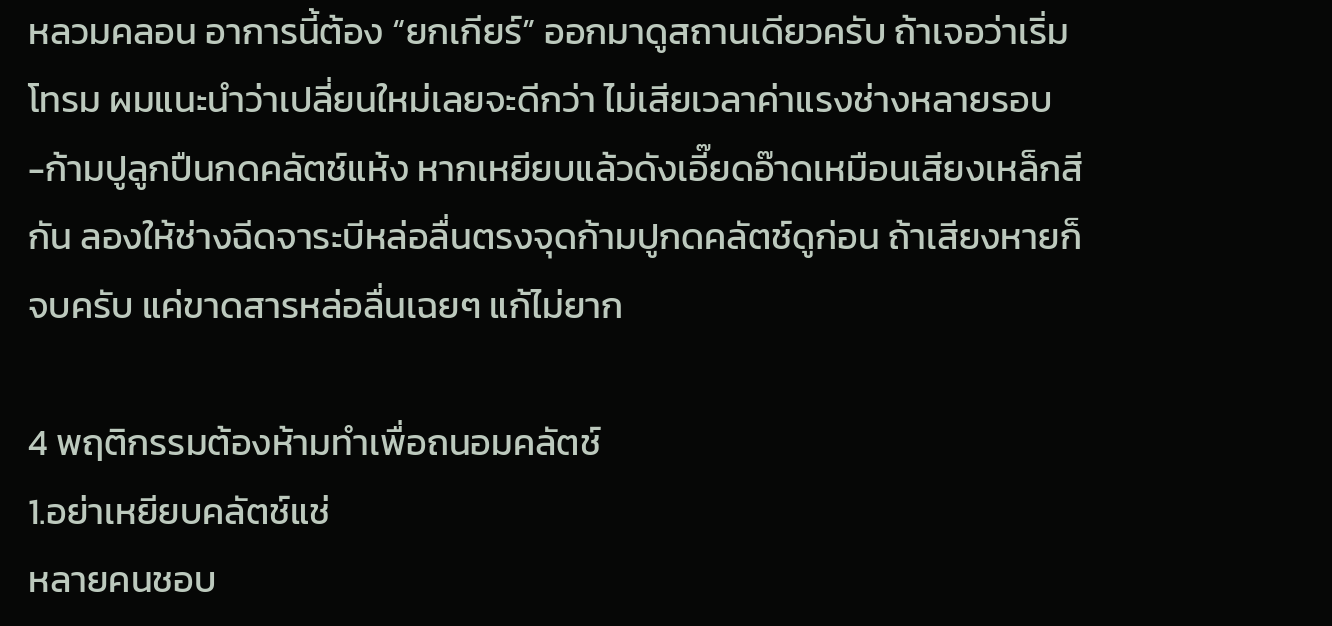หลวมคลอน อาการนี้ต้อง “ยกเกียร์” ออกมาดูสถานเดียวครับ ถ้าเจอว่าเริ่มโทรม ผมแนะนำว่าเปลี่ยนใหม่เลยจะดีกว่า ไม่เสียเวลาค่าแรงช่างหลายรอบ
-ก้ามปูลูกปืนกดคลัตช์แห้ง หากเหยียบแล้วดังเอี๊ยดอ๊าดเหมือนเสียงเหล็กสีกัน ลองให้ช่างฉีดจาระบีหล่อลื่นตรงจุดก้ามปูกดคลัตช์ดูก่อน ถ้าเสียงหายก็จบครับ แค่ขาดสารหล่อลื่นเฉยๆ แก้ไม่ยาก

4 พฤติกรรมต้องห้ามทำเพื่อถนอมคลัตช์
1.อย่าเหยียบคลัตช์แช่
หลายคนชอบ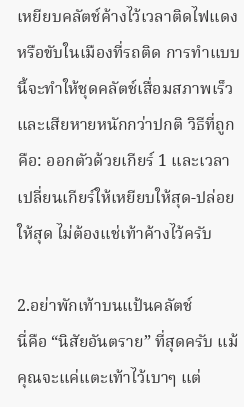เหยียบคลัตช์ค้างไว้เวลาติดไฟแดงหรือขับในเมืองที่รถติด การทำแบบนี้จะทำให้ชุดคลัตช์เสื่อมสภาพเร็วและเสียหายหนักกว่าปกติ วิธีที่ถูกคือ: ออกตัวด้วยเกียร์ 1 และเวลาเปลี่ยนเกียร์ให้เหยียบให้สุด-ปล่อยให้สุด ไม่ต้องแช่เท้าค้างไว้ครับ

2.อย่าพักเท้าบนแป้นคลัตช์
นี่คือ “นิสัยอันตราย” ที่สุดครับ แม้คุณจะแค่แตะเท้าไว้เบาๆ แต่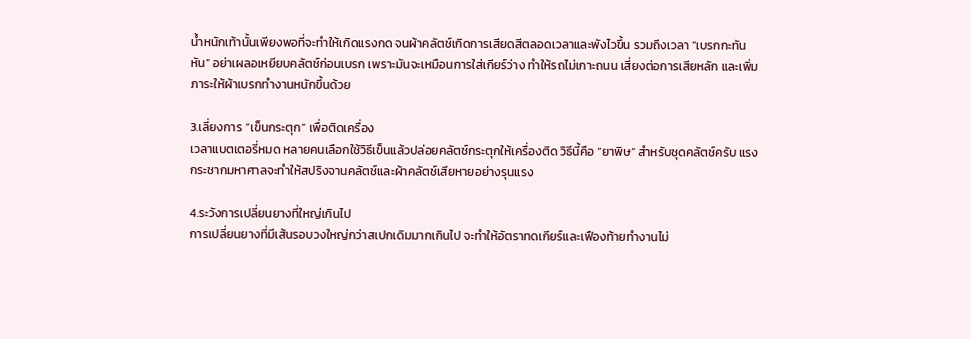น้ำหนักเท้านั้นเพียงพอที่จะทำให้เกิดแรงกด จนผ้าคลัตช์เกิดการเสียดสีตลอดเวลาและพังไวขึ้น รวมถึงเวลา “เบรกกะทันหัน” อย่าเผลอเหยียบคลัตช์ก่อนเบรก เพราะมันจะเหมือนการใส่เกียร์ว่าง ทำให้รถไม่เกาะถนน เสี่ยงต่อการเสียหลัก และเพิ่มภาระให้ผ้าเบรกทำงานหนักขึ้นด้วย

3.เลี่ยงการ “เข็นกระตุก” เพื่อติดเครื่อง
เวลาแบตเตอรี่หมด หลายคนเลือกใช้วิธีเข็นแล้วปล่อยคลัตช์กระตุกให้เครื่องติด วิธีนี้คือ “ยาพิษ” สำหรับชุดคลัตช์ครับ แรงกระชากมหาศาลจะทำให้สปริงจานคลัตช์และผ้าคลัตช์เสียหายอย่างรุนแรง

4.ระวังการเปลี่ยนยางที่ใหญ่เกินไป
การเปลี่ยนยางที่มีเส้นรอบวงใหญ่กว่าสเปกเดิมมากเกินไป จะทำให้อัตราทดเกียร์และเฟืองท้ายทำงานไม่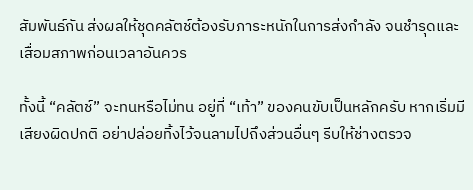สัมพันธ์กัน ส่งผลให้ชุดคลัตช์ต้องรับภาระหนักในการส่งกำลัง จนชำรุดและเสื่อมสภาพก่อนเวลาอันควร

ทั้งนี้ “คลัตช์” จะทนหรือไม่ทน อยู่ที่ “เท้า” ของคนขับเป็นหลักครับ หากเริ่มมีเสียงผิดปกติ อย่าปล่อยทิ้งไว้จนลามไปถึงส่วนอื่นๆ รีบให้ช่างตรวจ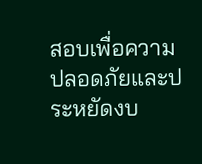สอบเพื่อความปลอดภัยและประหยัดงบ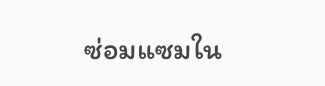ซ่อมแซมใน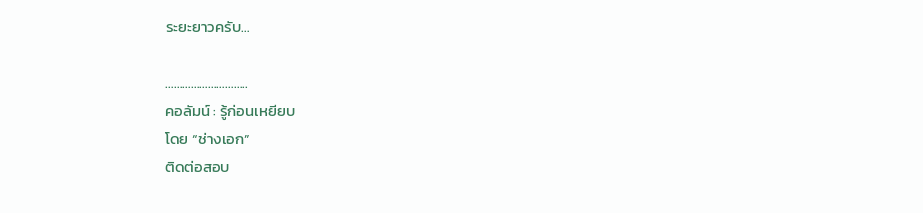ระยะยาวครับ…

………………………..
คอลัมน์ : รู้ก่อนเหยียบ
โดย “ช่างเอก”
ติดต่อสอบ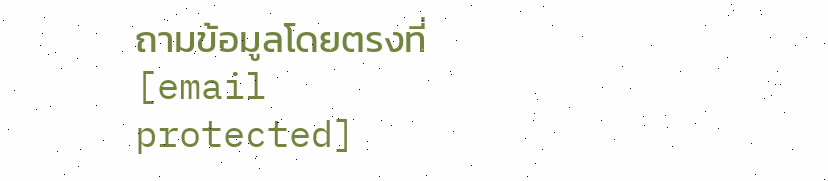ถามข้อมูลโดยตรงที่ [email protected]